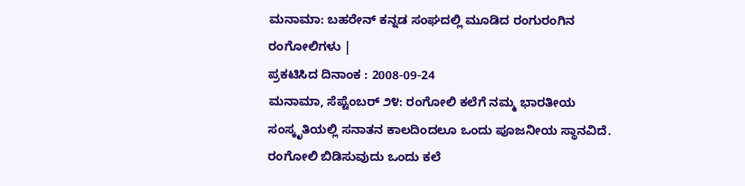ಮನಾಮಾ: ಬಹರೇನ್ ಕನ್ನಡ ಸಂಘದಲ್ಲಿ ಮೂಡಿದ ರಂಗುರಂಗಿನ ರಂಗೋಲಿಗಳು |
ಪ್ರಕಟಿಸಿದ ದಿನಾಂಕ : 2008-09-24
ಮನಾಮಾ, ಸೆಪ್ಟೆಂಬರ್ ೨೪: ರಂಗೋಲಿ ಕಲೆಗೆ ನಮ್ಮ ಭಾರತೀಯ ಸಂಸ್ಕೃತಿಯಲ್ಲಿ ಸನಾತನ ಕಾಲದಿಂದಲೂ ಒಂದು ಪೂಜನೀಯ ಸ್ಥಾನವಿದೆ. ರಂಗೋಲಿ ಬಿಡಿಸುವುದು ಒಂದು ಕಲೆ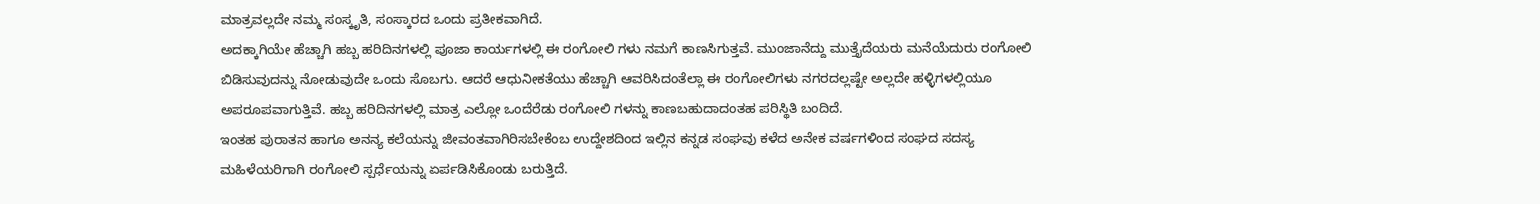ಮಾತ್ರವಲ್ಲದೇ ನಮ್ಮ ಸಂಸ್ಕೃತಿ, ಸಂಸ್ಕಾರದ ಒಂದು ಪ್ರತೀಕವಾಗಿದೆ.
ಅದಕ್ಕಾಗಿಯೇ ಹೆಚ್ಚಾಗಿ ಹಬ್ಬ ಹರಿದಿನಗಳಲ್ಲಿ ಪೂಜಾ ಕಾರ್ಯಗಳಲ್ಲಿ ಈ ರಂಗೋಲಿ ಗಳು ನಮಗೆ ಕಾಣಸಿಗುತ್ತವೆ. ಮುಂಜಾನೆದ್ದು ಮುತ್ತೈದೆಯರು ಮನೆಯೆದುರು ರಂಗೋಲಿ ಬಿಡಿಸುವುದನ್ನು ನೋಡುವುದೇ ಒಂದು ಸೊಬಗು. ಆದರೆ ಆಧುನೀಕತೆಯು ಹೆಚ್ಚಾಗಿ ಆವರಿಸಿದಂತೆಲ್ಲಾ ಈ ರಂಗೋಲಿಗಳು ನಗರದಲ್ಲಷ್ಟೇ ಅಲ್ಲದೇ ಹಳ್ಳಿಗಳಲ್ಲಿಯೂ ಅಪರೂಪವಾಗುತ್ತಿವೆ. ಹಬ್ಬ ಹರಿದಿನಗಳಲ್ಲಿ ಮಾತ್ರ ಎಲ್ಲೋ ಒಂದೆರೆಡು ರಂಗೋಲಿ ಗಳನ್ನು ಕಾಣಬಹುದಾದಂತಹ ಪರಿಸ್ಥಿತಿ ಬಂದಿದೆ.
ಇಂತಹ ಪುರಾತನ ಹಾಗೂ ಅನನ್ಯ ಕಲೆಯನ್ನು ಜೀವಂತವಾಗಿರಿಸಬೇಕೆಂಬ ಉದ್ದೇಶದಿಂದ ಇಲ್ಲಿನ ಕನ್ನಡ ಸಂಘವು ಕಳೆದ ಅನೇಕ ವರ್ಷಗಳಿಂದ ಸಂಘದ ಸದಸ್ಯ ಮಹಿಳೆಯರಿಗಾಗಿ ರಂಗೋಲಿ ಸ್ಪರ್ಧೆಯನ್ನು ಏರ್ಪಡಿಸಿಕೊಂಡು ಬರುತ್ತಿದೆ.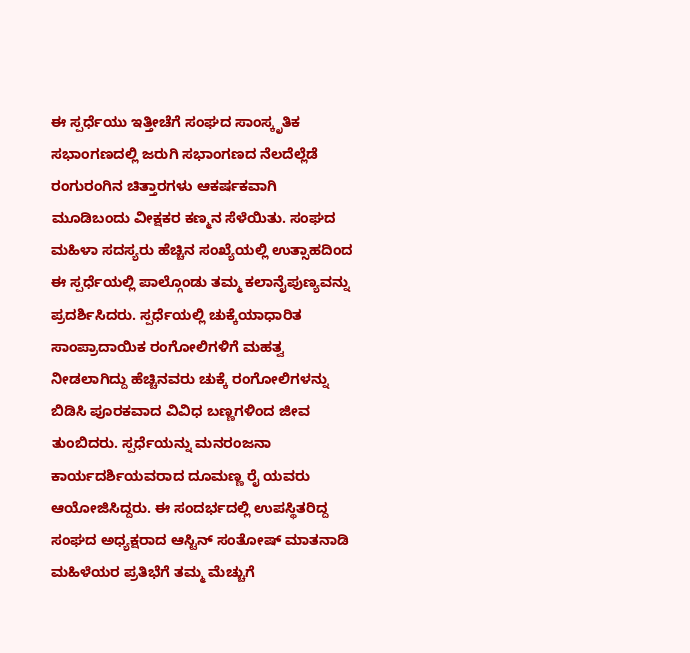ಈ ಸ್ಪರ್ಧೆಯು ಇತ್ತೀಚೆಗೆ ಸಂಘದ ಸಾಂಸ್ಕೃತಿಕ ಸಭಾಂಗಣದಲ್ಲಿ ಜರುಗಿ ಸಭಾಂಗಣದ ನೆಲದೆಲ್ಲೆಡೆ ರಂಗುರಂಗಿನ ಚಿತ್ತಾರಗಳು ಆಕರ್ಷಕವಾಗಿ ಮೂಡಿಬಂದು ವೀಕ್ಷಕರ ಕಣ್ಮನ ಸೆಳೆಯಿತು. ಸಂಘದ ಮಹಿಳಾ ಸದಸ್ಯರು ಹೆಚ್ಚಿನ ಸಂಖ್ಯೆಯಲ್ಲಿ ಉತ್ಸಾಹದಿಂದ ಈ ಸ್ಪರ್ಧೆಯಲ್ಲಿ ಪಾಲ್ಗೊಂಡು ತಮ್ಮ ಕಲಾನೈಪುಣ್ಯವನ್ನು ಪ್ರದರ್ಶಿಸಿದರು. ಸ್ಪರ್ಧೆಯಲ್ಲಿ ಚುಕ್ಕೆಯಾಧಾರಿತ ಸಾಂಪ್ರಾದಾಯಿಕ ರಂಗೋಲಿಗಳಿಗೆ ಮಹತ್ವ ನೀಡಲಾಗಿದ್ದು ಹೆಚ್ಚಿನವರು ಚುಕ್ಕೆ ರಂಗೋಲಿಗಳನ್ನು ಬಿಡಿಸಿ ಪೂರಕವಾದ ವಿವಿಧ ಬಣ್ಣಗಳಿಂದ ಜೀವ ತುಂಬಿದರು. ಸ್ಪರ್ಧೆಯನ್ನು ಮನರಂಜನಾ ಕಾರ್ಯದರ್ಶಿಯವರಾದ ದೂಮಣ್ಣ ರೈ ಯವರು ಆಯೋಜಿಸಿದ್ದರು. ಈ ಸಂದರ್ಭದಲ್ಲಿ ಉಪಸ್ಥಿತರಿದ್ದ ಸಂಘದ ಅಧ್ಯಕ್ಷರಾದ ಆಸ್ಟಿನ್ ಸಂತೋಷ್ ಮಾತನಾಡಿ ಮಹಿಳೆಯರ ಪ್ರತಿಭೆಗೆ ತಮ್ಮ ಮೆಚ್ಚುಗೆ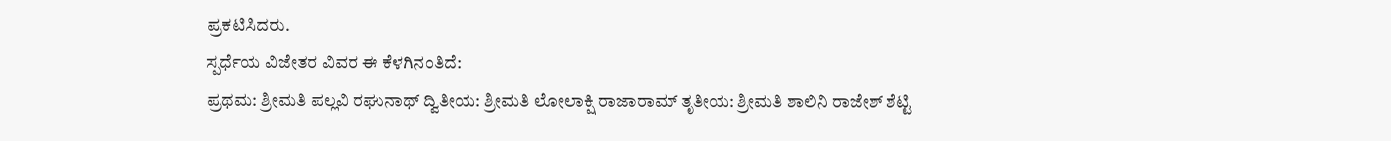ಪ್ರಕಟಿಸಿದರು.
ಸ್ಪರ್ಧೆಯ ವಿಜೇತರ ವಿವರ ಈ ಕೆಳಗಿನಂತಿದೆ:
ಪ್ರಥಮ: ಶ್ರೀಮತಿ ಪಲ್ಲವಿ ರಘುನಾಥ್ ದ್ವಿತೀಯ: ಶ್ರೀಮತಿ ಲೋಲಾಕ್ಷಿ ರಾಜಾರಾಮ್ ತೃತೀಯ: ಶ್ರೀಮತಿ ಶಾಲಿನಿ ರಾಜೇಶ್ ಶೆಟ್ಟಿ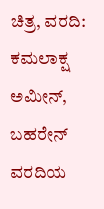ಚಿತ್ರ, ವರದಿ: ಕಮಲಾಕ್ಷ ಅಮೀನ್, ಬಹರೇನ್
ವರದಿಯ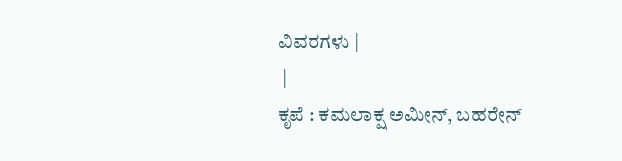ವಿವರಗಳು |
 |
ಕೃಪೆ : ಕಮಲಾಕ್ಷ ಅಮೀನ್, ಬಹರೇನ್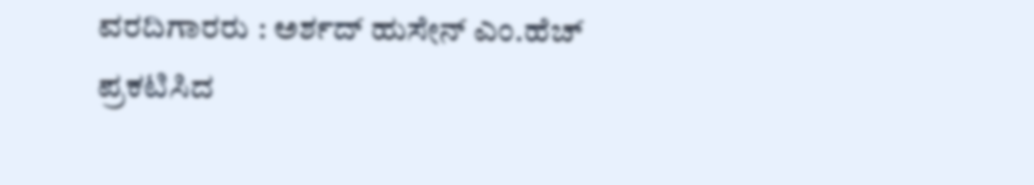ವರದಿಗಾರರು : ಅರ್ಶದ್ ಹುಸೇನ್ ಎಂ.ಹೆಚ್
ಪ್ರಕಟಿಸಿದ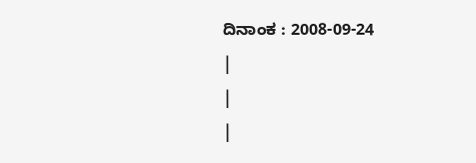ದಿನಾಂಕ : 2008-09-24
|
|
|